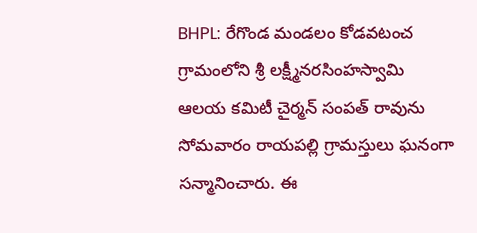BHPL: రేగొండ మండలం కోడవటంచ గ్రామంలోని శ్రీ లక్ష్మీనరసింహస్వామి ఆలయ కమిటీ చైర్మన్ సంపత్ రావును సోమవారం రాయపల్లి గ్రామస్తులు ఘనంగా సన్మానించారు. ఈ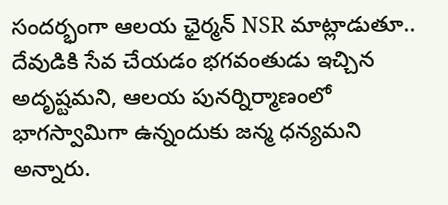సందర్భంగా ఆలయ ఛైర్మన్ NSR మాట్లాడుతూ.. దేవుడికి సేవ చేయడం భగవంతుడు ఇచ్చిన అదృష్టమని, ఆలయ పునర్నిర్మాణంలో భాగస్వామిగా ఉన్నందుకు జన్మ ధన్యమని అన్నారు.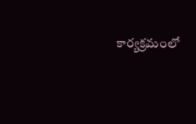కార్యక్రమంలో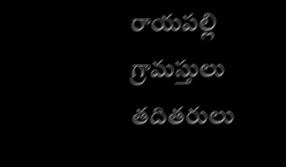రాయపల్లి గ్రామస్తులు తదితరులు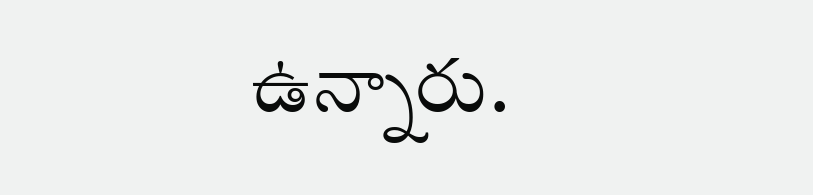ఉన్నారు.